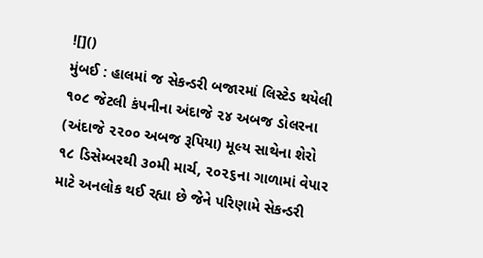![]()
મુંબઈ : હાલમાં જ સેકન્ડરી બજારમાં લિસ્ટેડ થયેલી ૧૦૮ જેટલી કંપનીના અંદાજે ૨૪ અબજ ડોલરના (અંદાજે ૨૨૦૦ અબજ રૂપિયા) મૂલ્ય સાથેના શેરો ૧૮ ડિસેમ્બરથી ૩૦મી માર્ચ, ૨૦૨૬ના ગાળામાં વેપાર માટે અનલોક થઈ રહ્યા છે જેને પરિણામે સેકન્ડરી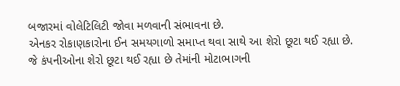બજારમાં વોલેટિલિટી જોવા મળવાની સંભાવના છે.
એનકર રોકાણકારોના ઈન સમયગાળો સમાપ્ત થવા સાથે આ શેરો છૂટા થઈ રહ્યા છે. જે કંપનીઓના શેરો છૂટા થઈ રહ્યા છે તેમાંની મોટાભાગની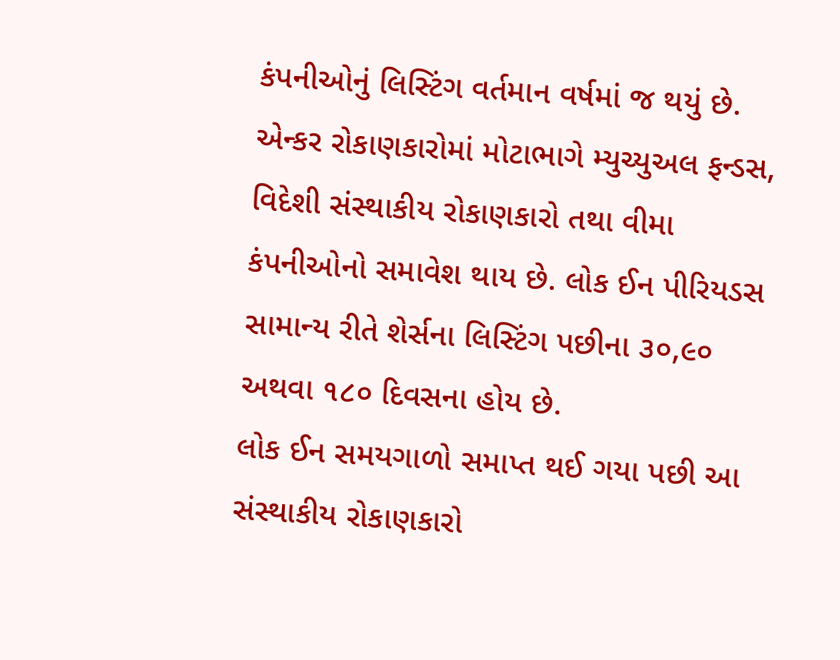કંપનીઓનું લિસ્ટિંગ વર્તમાન વર્ષમાં જ થયું છે.
એન્કર રોકાણકારોમાં મોટાભાગે મ્યુચ્યુઅલ ફન્ડસ, વિદેશી સંસ્થાકીય રોકાણકારો તથા વીમા કંપનીઓનો સમાવેશ થાય છે. લોક ઈન પીરિયડસ સામાન્ય રીતે શેર્સના લિસ્ટિંગ પછીના ૩૦,૯૦ અથવા ૧૮૦ દિવસના હોય છે.
લોક ઈન સમયગાળો સમાપ્ત થઈ ગયા પછી આ સંસ્થાકીય રોકાણકારો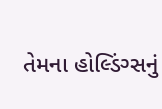તેમના હોલ્ડિંગ્સનું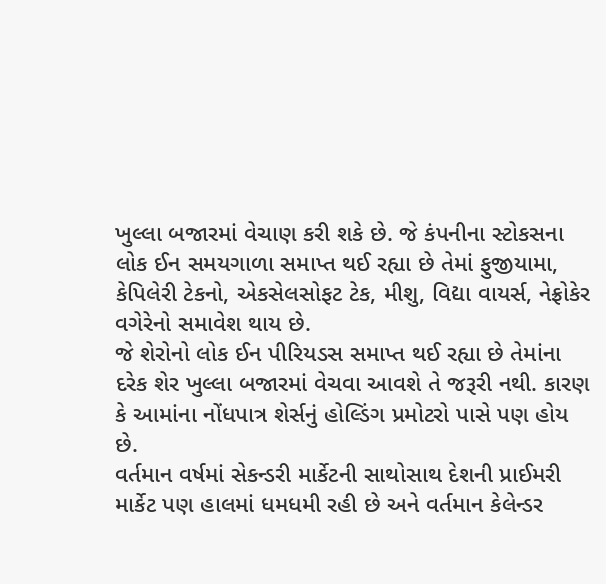ખુલ્લા બજારમાં વેચાણ કરી શકે છે. જે કંપનીના સ્ટોકસના લોક ઈન સમયગાળા સમાપ્ત થઈ રહ્યા છે તેમાં ફુજીયામા, કેપિલેરી ટેકનો, એકસેલસોફટ ટેક, મીશુ, વિદ્યા વાયર્સ, નેફ્રોકેર વગેરેનો સમાવેશ થાય છે.
જે શેરોનો લોક ઈન પીરિયડસ સમાપ્ત થઈ રહ્યા છે તેમાંના દરેક શેર ખુલ્લા બજારમાં વેચવા આવશે તે જરૂરી નથી. કારણ કે આમાંના નોંધપાત્ર શેર્સનું હોલ્ડિંગ પ્રમોટરો પાસે પણ હોય છે.
વર્તમાન વર્ષમાં સેકન્ડરી માર્કેટની સાથોસાથ દેશની પ્રાઈમરી માર્કેટ પણ હાલમાં ધમધમી રહી છે અને વર્તમાન કેલેન્ડર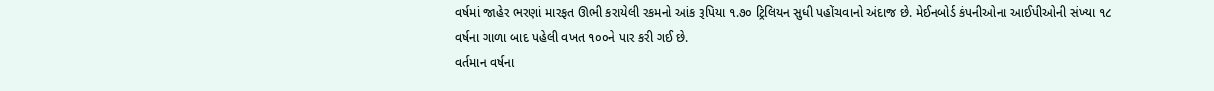વર્ષમાં જાહેર ભરણાં મારફત ઊભી કરાયેલી રકમનો આંક રૂપિયા ૧.૭૦ ટ્રિલિયન સુધી પહોંચવાનો અંદાજ છે. મેઈનબોર્ડ કંપનીઓના આઈપીઓની સંખ્યા ૧૮ વર્ષના ગાળા બાદ પહેલી વખત ૧૦૦ને પાર કરી ગઈ છે.
વર્તમાન વર્ષના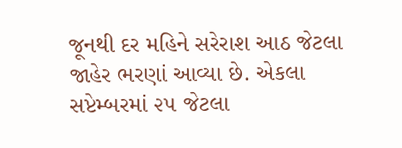જૂનથી દર મહિને સરેરાશ આઠ જેટલા જાહેર ભરણાં આવ્યા છે. એકલા સપ્ટેમ્બરમાં ૨૫ જેટલા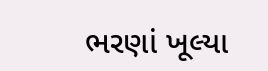ભરણાં ખૂલ્યા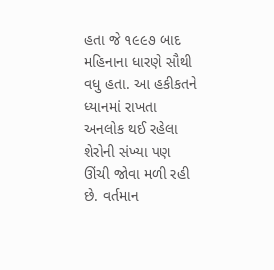હતા જે ૧૯૯૭ બાદ મહિનાના ધારણે સૌથી વધુ હતા. આ હકીકતને ધ્યાનમાં રાખતા અનલોક થઈ રહેલા શેરોની સંખ્યા પણ ઊંચી જોવા મળી રહી છે. વર્તમાન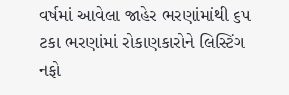વર્ષમાં આવેલા જાહેર ભરણાંમાંથી ૬૫ ટકા ભરણાંમાં રોકાણકારોને લિસ્ટિંગ નફો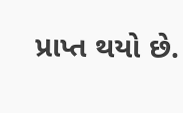પ્રાપ્ત થયો છે.